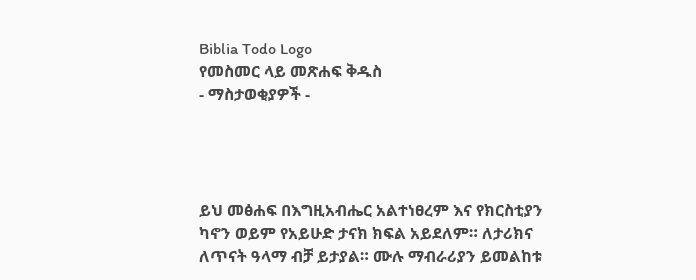Biblia Todo Logo
የመስመር ላይ መጽሐፍ ቅዱስ
- ማስታወቂያዎች -




ይህ መፅሐፍ በእግዚአብሔር አልተነፀረም እና የክርስቲያን ካኖን ወይም የአይሁድ ታናክ ክፍል አይደለም። ለታሪክና ለጥናት ዓላማ ብቻ ይታያል። ሙሉ ማብራሪያን ይመልከቱ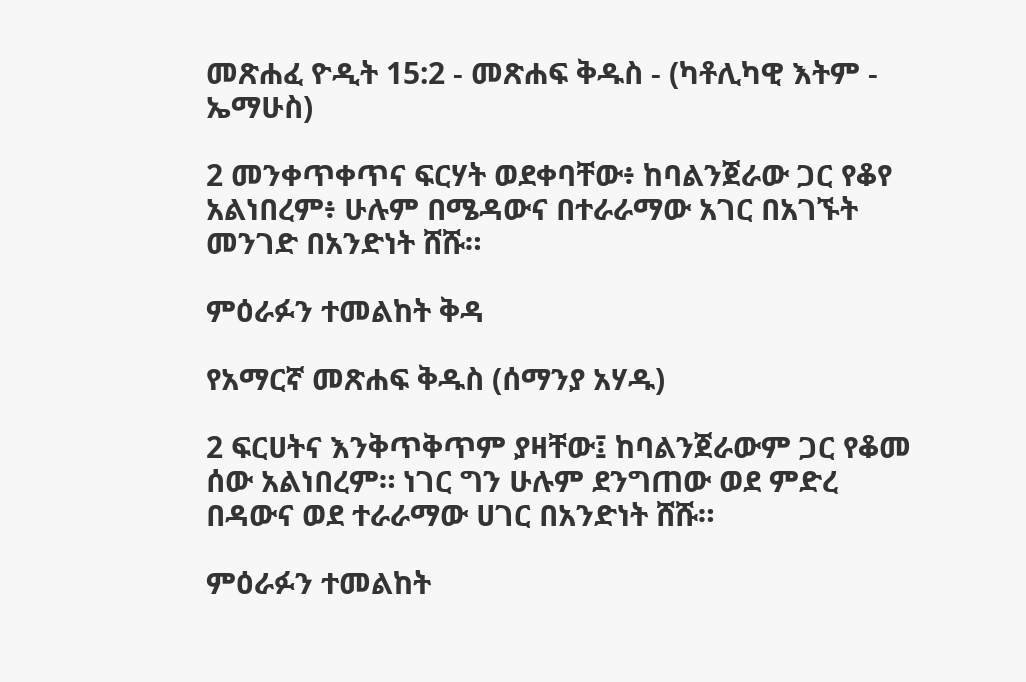መጽሐፈ ዮዲት 15:2 - መጽሐፍ ቅዱስ - (ካቶሊካዊ እትም - ኤማሁስ)

2 መንቀጥቀጥና ፍርሃት ወደቀባቸው፥ ከባልንጀራው ጋር የቆየ አልነበረም፥ ሁሉም በሜዳውና በተራራማው አገር በአገኙት መንገድ በአንድነት ሸሹ።

ምዕራፉን ተመልከት ቅዳ

የአማርኛ መጽሐፍ ቅዱስ (ሰማንያ አሃዱ)

2 ፍርሀትና እንቅጥቅጥም ያዛቸው፤ ከባልንጀራውም ጋር የቆመ ሰው አልነበረም። ነገር ግን ሁሉም ደንግጠው ወደ ምድረ በዳውና ወደ ተራራማው ሀገር በአንድነት ሸሹ።

ምዕራፉን ተመልከት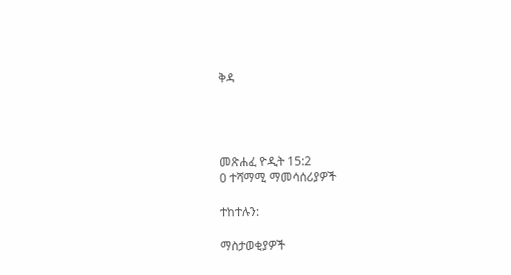ቅዳ




መጽሐፈ ዮዲት 15:2
0 ተሻማሚ ማመሳሰሪያዎች

ተከተሉን:

ማስታወቂያዎች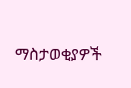ማስታወቂያዎች